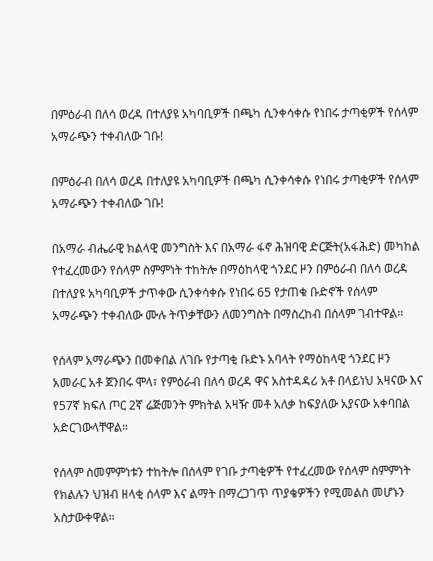በምዕራብ በለሳ ወረዳ በተለያዩ አካባቢዎች በጫካ ሲንቀሳቀሱ የነበሩ ታጣቂዎች የሰላም አማራጭን ተቀብለው ገቡ!

በምዕራብ በለሳ ወረዳ በተለያዩ አካባቢዎች በጫካ ሲንቀሳቀሱ የነበሩ ታጣቂዎች የሰላም አማራጭን ተቀብለው ገቡ!

በአማራ ብሔራዊ ክልላዊ መንግስት እና በአማራ ፋኖ ሕዝባዊ ድርጅት(አፋሕድ) መካከል የተፈረመውን የሰላም ስምምነት ተከትሎ በማዕከላዊ ጎንደር ዞን በምዕራብ በለሳ ወረዳ በተለያዩ አካባቢዎች ታጥቀው ሲንቀሳቀሱ የነበሩ 65 የታጠቁ ቡድኖች የሰላም አማራጭን ተቀብለው ሙሉ ትጥቃቸውን ለመንግስት በማስረከብ በሰላም ገብተዋል።

የሰላም አማራጭን በመቀበል ለገቡ የታጣቂ ቡድኑ አባላት የማዕከላዊ ጎንደር ዞን አመራር አቶ ጀንበሩ ሞላ፣ የምዕራብ በለሳ ወረዳ ዋና አስተዳዳሪ አቶ በላይነህ አዛናው እና የ57ኛ ክፍለ ጦር 2ኛ ሬጅመንት ምክትል አዛዥ መቶ አለቃ ከፍያለው አያናው አቀባበል አድርገውላቸዋል።

የሰላም ስመምምነቱን ተከትሎ በሰላም የገቡ ታጣቂዎች የተፈረመው የሰላም ስምምነት የክልሉን ህዝብ ዘላቂ ሰላም እና ልማት በማረጋገጥ ጥያቄዎችን የሚመልስ መሆኑን አስታውቀዋል።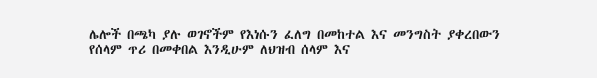ሌሎች በጫካ ያሉ ወገኖችም የእነሱን ፈለግ በመከተል እና መንግስት ያቀረበውን የሰላም ጥሪ በመቀበል እንዲሁም ለህዝብ ሰላም እና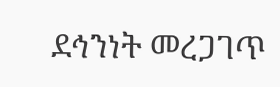ደኅንነት መረጋገጥ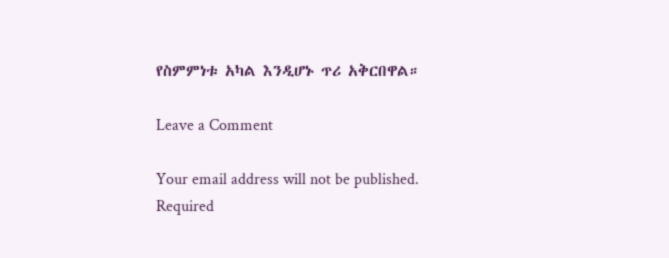የስምምነቱ አካል እንዲሆኑ ጥሪ አቅርበዋል።

Leave a Comment

Your email address will not be published. Required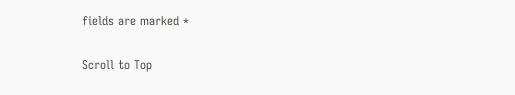fields are marked *

Scroll to Top